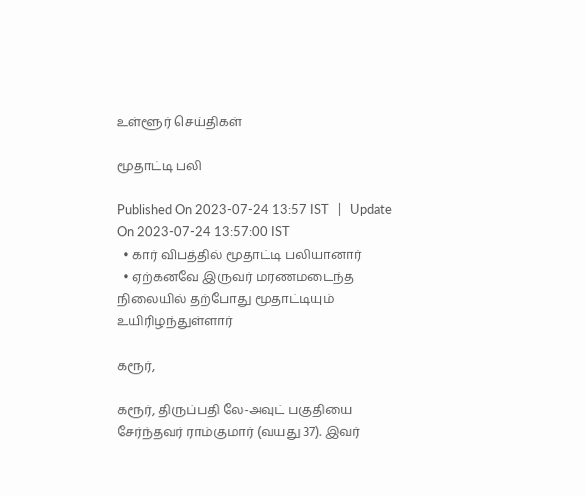உள்ளூர் செய்திகள்

மூதாட்டி பலி

Published On 2023-07-24 13:57 IST   |   Update On 2023-07-24 13:57:00 IST
  • கார் விபத்தில் மூதாட்டி பலியானார்
  • ஏற்கனவே இருவர் மரணமடைந்த நிலையில் தற்போது மூதாட்டியும் உயிரிழந்துள்ளார்

கரூர்,

கரூர், திருப்பதி லே-அவுட் பகுதியை சேர்ந்தவர் ராம்குமார் (வயது 37). இவர்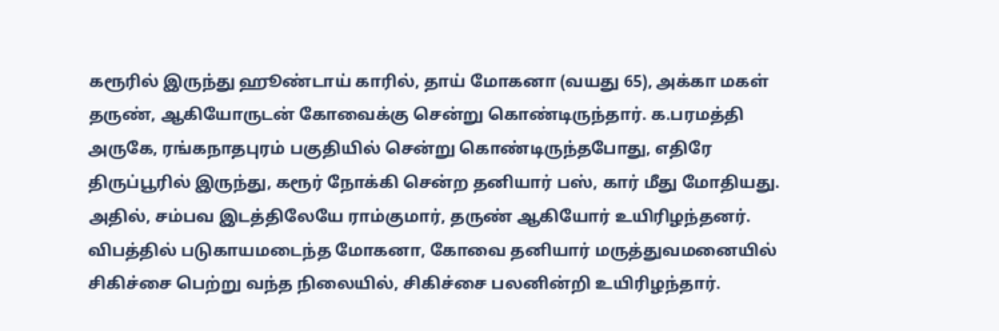கரூரில் இருந்து ஹூண்டாய் காரில், தாய் மோகனா (வயது 65), அக்கா மகள் தருண், ஆகியோருடன் கோவைக்கு சென்று கொண்டிருந்தார். க.பரமத்தி அருகே, ரங்கநாதபுரம் பகுதியில் சென்று கொண்டிருந்தபோது, எதிரே திருப்பூரில் இருந்து, கரூர் நோக்கி சென்ற தனியார் பஸ், கார் மீது மோதியது. அதில், சம்பவ இடத்திலேயே ராம்குமார், தருண் ஆகியோர் உயிரிழந்தனர். விபத்தில் படுகாயமடைந்த மோகனா, கோவை தனியார் மருத்துவமனையில் சிகிச்சை பெற்று வந்த நிலையில், சிகிச்சை பலனின்றி உயிரிழந்தார்.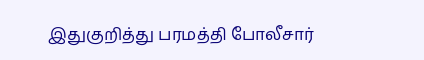இதுகுறித்து பரமத்தி போலீசார்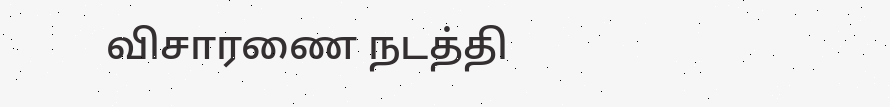விசாரணை நடத்தி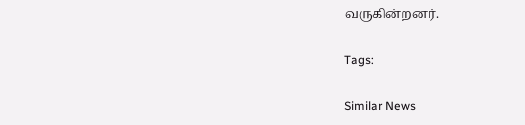வருகின்றனர்.

Tags:

Similar News